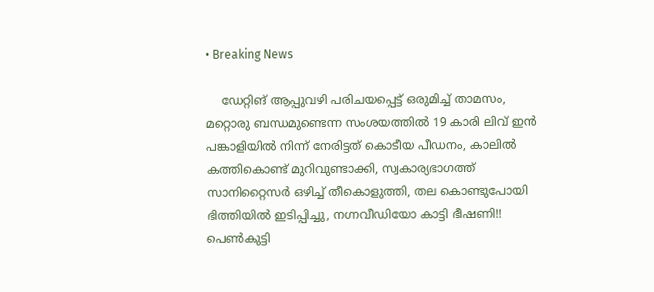• Breaking News

    ഡേറ്റിങ് ആപ്പുവഴി പരിചയപ്പെ‌ട്ട് ഒരുമിച്ച് താമസം, മറ്റൊരു ബന്ധമുണ്ടെന്ന സംശയത്തിൽ 19 കാരി ലിവ് ഇൻ പങ്കാളിയിൽ നിന്ന് നേരിട്ടത് കൊടീയ പീഡനം, കാലിൽ കത്തികൊണ്ട് മുറിവുണ്ടാക്കി, സ്വകാര്യഭാഗത്ത് സാനിറ്റൈസർ ഒഴിച്ച് തീകൊളുത്തി, തല കൊണ്ടുപോയി ഭിത്തിയിൽ ഇടിപ്പിച്ചു, നഗ്നവീഡിയോ കാട്ടി ഭീഷണി!! പെൺകുട്ടി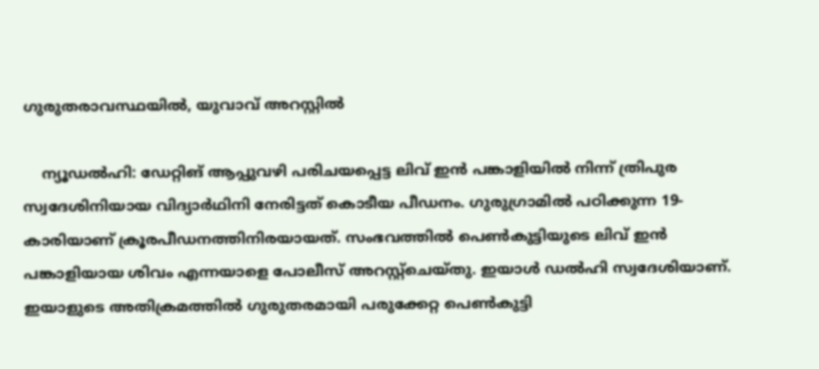ഗുരുതരാവസ്ഥയിൽ, യുവാവ് അറസ്റ്റിൽ

    ന്യൂഡൽഹി: ഡേറ്റിങ് ആപ്പുവഴി പരിചയപ്പെട്ട ലിവ് ഇൻ പങ്കാളിയിൽ നിന്ന് ത്രിപുര സ്വദേശിനിയായ വിദ്യാർഥിനി നേരിട്ടത് കൊടീയ പീഡനം. ഗുരുഗ്രാമിൽ പഠിക്കുന്ന 19-കാരിയാണ് ക്രൂരപീഡനത്തിനിരയായത്. സംഭവത്തിൽ പെൺകുട്ടിയുടെ ലിവ് ഇൻ പങ്കാളിയായ ശിവം എന്നയാളെ പോലീസ് അറസ്റ്റ്‌ചെയ്തു. ഇയാൾ ഡൽഹി സ്വദേശിയാണ്. ഇയാളുടെ അതിക്രമത്തിൽ ഗുരുതരമായി പരുക്കേറ്റ പെൺകുട്ടി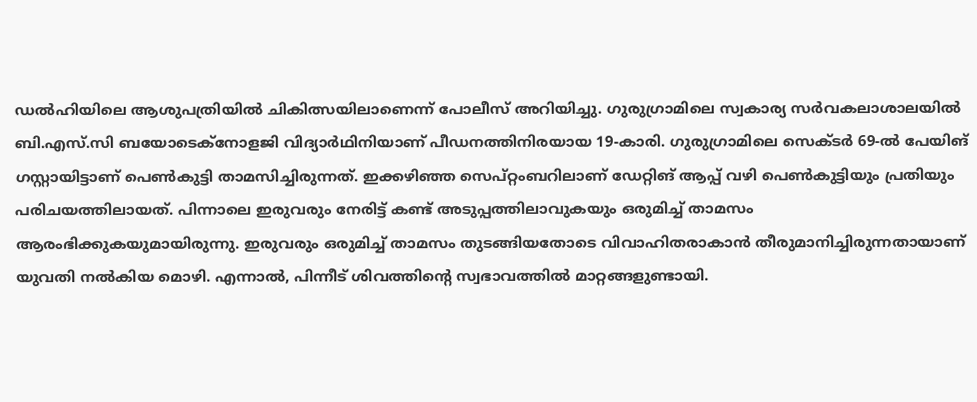ഡൽഹിയിലെ ആശുപത്രിയിൽ ചികിത്സയിലാണെന്ന് പോലീസ് അറിയിച്ചു. ഗുരുഗ്രാമിലെ സ്വകാര്യ സർവകലാശാലയിൽ ബി.എസ്.സി ബയോടെക്‌നോളജി വിദ്യാർഥിനിയാണ് പീഡനത്തിനിരയായ 19-കാരി. ഗുരുഗ്രാമിലെ സെക്ടർ 69-ൽ പേയിങ് ഗസ്റ്റായിട്ടാണ് പെൺകുട്ടി താമസിച്ചിരുന്നത്. ഇക്കഴിഞ്ഞ സെപ്റ്റംബറിലാണ് ഡേറ്റിങ് ആപ്പ് വഴി പെൺകുട്ടിയും പ്രതിയും പരിചയത്തിലായത്. പിന്നാലെ ഇരുവരും നേരിട്ട് കണ്ട് അടുപ്പത്തിലാവുകയും ഒരുമിച്ച് താമസം ആരംഭിക്കുകയുമായിരുന്നു. ഇരുവരും ഒരുമിച്ച് താമസം തുടങ്ങിയതോടെ വിവാഹിതരാകാൻ തീരുമാനിച്ചിരുന്നതായാണ് യുവതി നൽകിയ മൊഴി. എന്നാൽ, പിന്നീട് ശിവത്തിന്റെ സ്വഭാവത്തിൽ മാറ്റങ്ങളുണ്ടായി.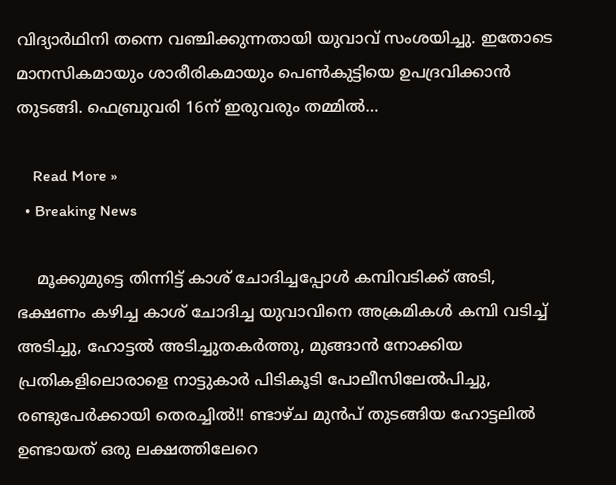വിദ്യാർഥിനി തന്നെ വഞ്ചിക്കുന്നതായി യുവാവ് സംശയിച്ചു. ഇതോടെ മാനസികമായും ശാരീരികമായും പെൺകുട്ടിയെ ഉപദ്രവിക്കാൻ തുടങ്ങി. ഫെബ്രുവരി 16ന് ഇരുവരും തമ്മിൽ…

    Read More »
  • Breaking News

    മൂക്കുമുട്ടെ തിന്നിട്ട് കാശ് ചോദിച്ചപ്പോൾ കമ്പിവടിക്ക് അടി, ഭക്ഷണം കഴിച്ച കാശ് ചോദിച്ച യുവാവിനെ അക്രമികൾ കമ്പി വടിച്ച് അടിച്ചു, ഹോട്ടൽ അടിച്ചുതകർത്തു, മുങ്ങാൻ നോക്കിയ പ്രതികളിലൊരാളെ നാട്ടുകാർ പിടികൂടി പോലീസിലേൽപിച്ചു, രണ്ടുപേർക്കായി തെരച്ചിൽ!! ണ്ടാഴ്ച മുൻപ് തുടങ്ങിയ ഹോട്ടലിൽ ഉണ്ടായത് ഒരു ലക്ഷത്തിലേറെ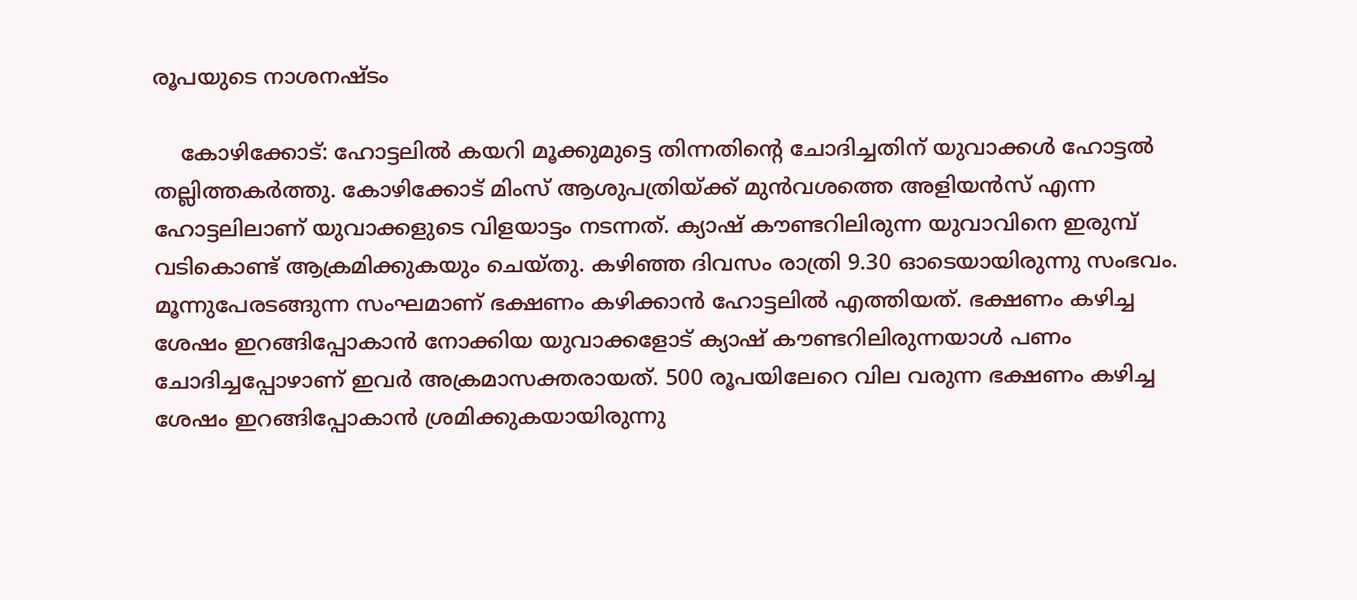രൂപയുടെ നാശനഷ്ടം

    കോഴിക്കോട്: ഹോട്ടലിൽ കയറി മൂക്കുമുട്ടെ തിന്നതിന്റെ ചോദിച്ചതിന് യുവാക്കൾ ഹോട്ടൽ തല്ലിത്തകർത്തു. കോഴിക്കോട് മിംസ് ആശുപത്രിയ്ക്ക് മുൻവശത്തെ അളിയൻസ് എന്ന ഹോട്ടലിലാണ് യുവാക്കളുടെ വിളയാട്ടം നടന്നത്. ക്യാഷ് കൗണ്ടറിലിരുന്ന യുവാവിനെ ഇരുമ്പ് വടികൊണ്ട് ആക്രമിക്കുകയും ചെയ്തു. കഴിഞ്ഞ ദിവസം രാത്രി 9.30 ഓടെയായിരുന്നു സംഭവം. മൂന്നുപേരടങ്ങുന്ന സംഘമാണ് ഭക്ഷണം കഴിക്കാൻ ഹോട്ടലിൽ എത്തിയത്. ഭക്ഷണം കഴിച്ച ശേഷം ഇറങ്ങിപ്പോകാൻ നോക്കിയ യുവാക്കളോട് ക്യാഷ് കൗണ്ടറിലിരുന്നയാൾ പണം ചോദിച്ചപ്പോഴാണ് ഇവർ അക്രമാസക്തരായത്. 500 രൂപയിലേറെ വില വരുന്ന ഭക്ഷണം കഴിച്ച ശേഷം ഇറങ്ങിപ്പോകാൻ ശ്രമിക്കുകയായിരുന്നു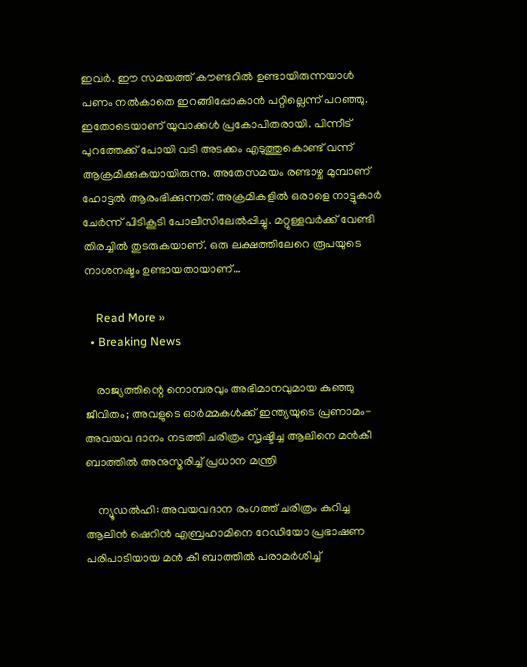ഇവർ. ഈ സമയത്ത് കൗണ്ടറിൽ ഉണ്ടായിരുന്നയാൾ പണം നൽകാതെ ഇറങ്ങിപ്പോകാൻ പറ്റില്ലെന്ന് പറഞ്ഞു. ഇതോടെയാണ് യുവാക്കൾ പ്രകോപിതരായി. പിന്നീട് പുറത്തേക്ക് പോയി വടി അടക്കം എടുത്തുകൊണ്ട് വന്ന് ആക്രമിക്കുകയായിരുന്നു. അതേസമയം രണ്ടാഴ്ച മുമ്പാണ് ഹോട്ടൽ ആരംഭിക്കുന്നത്. അക്രമികളിൽ ഒരാളെ നാട്ടുകാർ ചേർന്ന് പിടികൂടി പോലീസിലേൽപ്പിച്ചു. മറ്റുള്ളവർക്ക് വേണ്ടി തിരച്ചിൽ തുടരുകയാണ്. ഒരു ലക്ഷത്തിലേറെ രൂപയുടെ നാശനഷ്ടം ഉണ്ടായതായാണ്…

    Read More »
  • Breaking News

    രാജ്യത്തിന്റെ നൊമ്പരവും അഭിമാനവുമായ കുഞ്ഞു ജീവിതം; അവളുടെ ഓർമ്മകൾക്ക് ഇന്ത്യയുടെ പ്രണാമം- അവയവ ദാനം നടത്തി ചരിത്രം സൃഷ്ടിച്ച ആലിനെ മൻകീ ബാത്തിൽ അനുസ്മരിച്ച് പ്രധാന മന്ത്രി

    ന്യൂഡൽഹി: അവയവദാന രംഗത്ത് ചരിത്രം കുറിച്ച ആലിൻ ഷെറിൻ എബ്രഹാമിനെ റേഡിയോ പ്രഭാഷണ പരിപാടിയായ മൻ കീ ബാത്തിൽ പരാമർശിച്ച്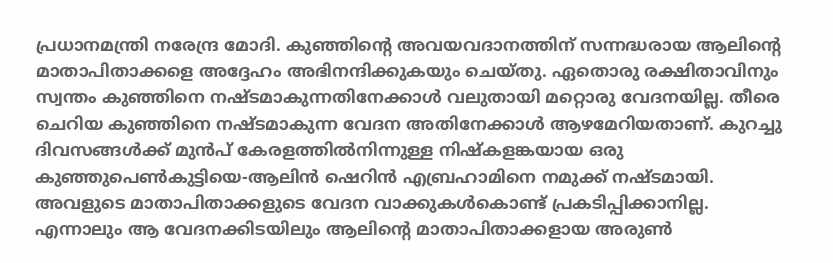പ്രധാനമന്ത്രി നരേന്ദ്ര മോദി. കുഞ്ഞിൻ്റെ അവയവദാനത്തിന് സന്നദ്ധരായ ആലിൻ്റെ മാതാപിതാക്കളെ അദ്ദേഹം അഭിനന്ദിക്കുകയും ചെയ്തു. ഏതൊരു രക്ഷിതാവിനും സ്വന്തം കുഞ്ഞിനെ നഷ്ടമാകുന്നതിനേക്കാൾ വലുതായി മറ്റൊരു വേദനയില്ല. തീരെ ചെറിയ കുഞ്ഞിനെ നഷ്ടമാകുന്ന വേദന അതിനേക്കാൾ ആഴമേറിയതാണ്. കുറച്ചു ദിവസങ്ങൾക്ക് മുൻപ് കേരളത്തിൽനിന്നുള്ള നിഷ്കളങ്കയായ ഒരു കുഞ്ഞുപെൺകുട്ടിയെ-ആലിൻ ഷെറിൻ എബ്രഹാമിനെ നമുക്ക് നഷ്ടമായി. അവളുടെ മാതാപിതാക്കളുടെ വേദന വാക്കുകൾകൊണ്ട് പ്രകടിപ്പിക്കാനില്ല. എന്നാലും ആ വേദനക്കിടയിലും ആലിൻ്റെ മാതാപിതാക്കളായ അരുൺ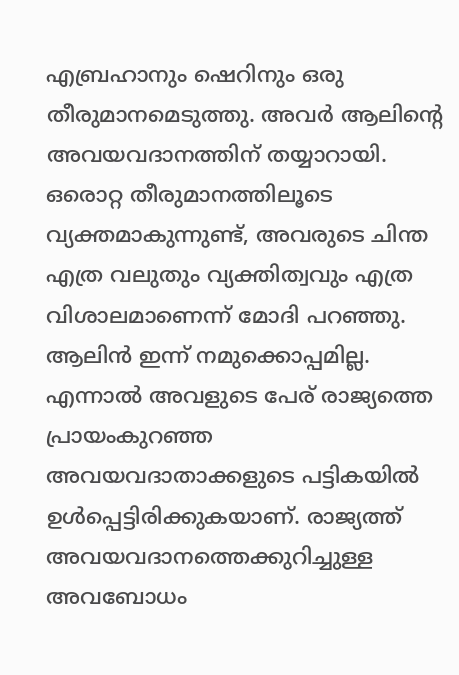എബ്രഹാനും ഷെറിനും ഒരു തീരുമാനമെടുത്തു. അവർ ആലിൻ്റെ അവയവദാനത്തിന് തയ്യാറായി. ഒരൊറ്റ തീരുമാനത്തിലൂടെ വ്യക്തമാകുന്നുണ്ട്, അവരുടെ ചിന്ത എത്ര വലുതും വ്യക്തിത്വവും എത്ര വിശാലമാണെന്ന് മോദി പറഞ്ഞു. ആലിൻ ഇന്ന് നമുക്കൊപ്പമില്ല. എന്നാൽ അവളുടെ പേര് രാജ്യത്തെ പ്രായംകുറഞ്ഞ അവയവദാതാക്കളുടെ പട്ടികയിൽ ഉൾപ്പെട്ടിരിക്കുകയാണ്. രാജ്യത്ത് അവയവദാനത്തെക്കുറിച്ചുള്ള അവബോധം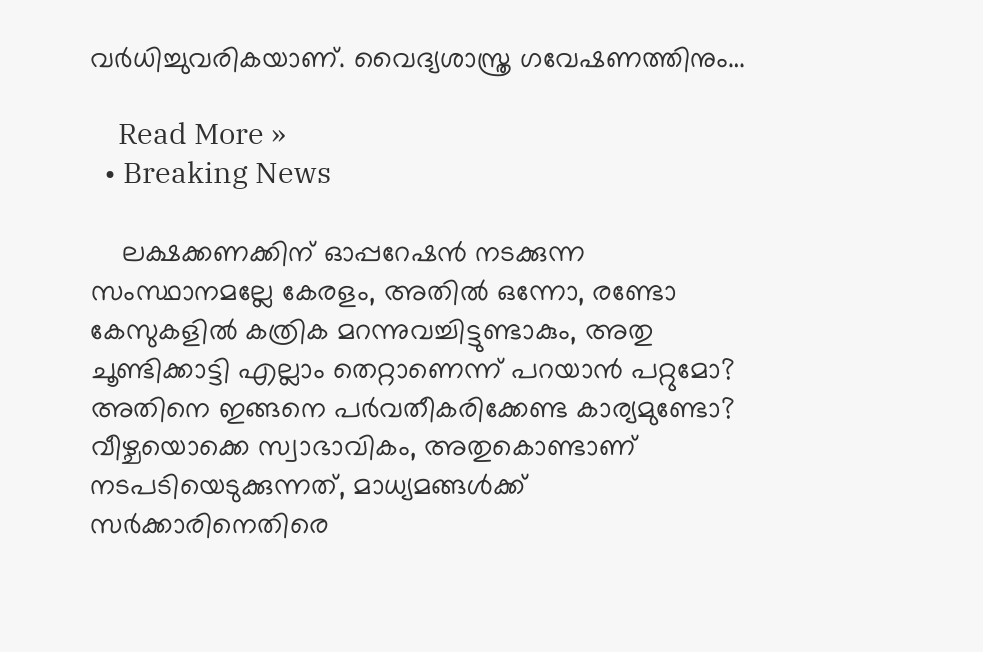വർധിച്ചുവരികയാണ്. വൈദ്യശാസ്ത്ര ഗവേഷണത്തിനും…

    Read More »
  • Breaking News

    ലക്ഷക്കണക്കിന് ഓപ്പറേഷൻ നടക്കുന്ന സംസ്ഥാനമല്ലേ കേരളം, അതിൽ ഒന്നോ, രണ്ടോ കേസുകളിൽ കത്രിക മറന്നുവച്ചിട്ടുണ്ടാകും, അതു ചൂണ്ടിക്കാട്ടി എല്ലാം തെറ്റാണെന്ന് പറയാൻ പറ്റുമോ? അതിനെ ഇങ്ങനെ പർവതീകരിക്കേണ്ട കാര്യമുണ്ടോ? വീഴ്ചയൊക്കെ സ്വാഭാവികം, അതുകൊണ്ടാണ് നടപടിയെടുക്കുന്നത്, മാധ്യമങ്ങൾക്ക് സർക്കാരിനെതിരെ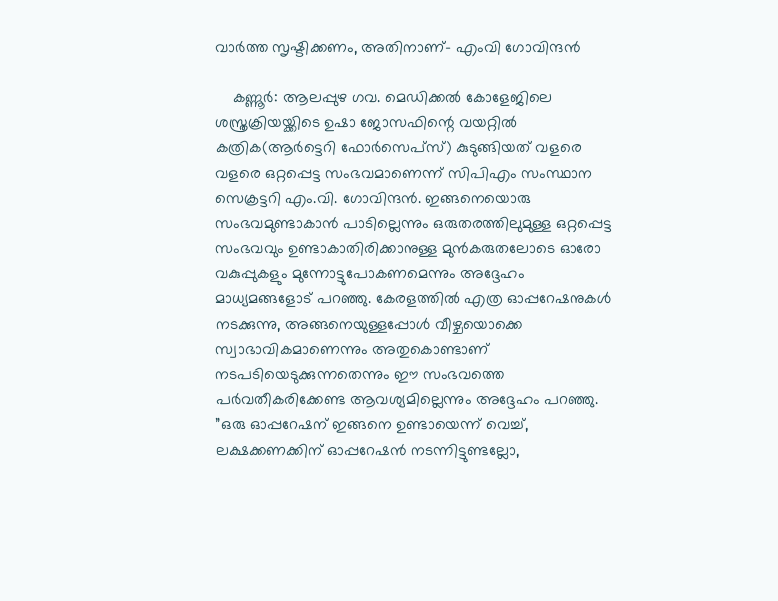വാർത്ത സൃഷ്ടിക്കണം, അതിനാണ്- എംവി ഗോവിന്ദൻ

    കണ്ണൂർ: ആലപ്പുഴ ഗവ. മെഡിക്കൽ കോളേജിലെ ശസ്ത്രക്രിയയ്ക്കിടെ ഉഷാ ജോസഫിന്റെ വയറ്റിൽ കത്രിക(ആർട്ടെറി ഫോർസെപ്‌സ്) കുടുങ്ങിയത് വളരെ വളരെ ഒറ്റപ്പെട്ട സംഭവമാണെന്ന് സിപിഎം സംസ്ഥാന സെക്രട്ടറി എം.വി. ഗോവിന്ദൻ. ഇങ്ങനെയൊരു സംഭവമുണ്ടാകാൻ പാടില്ലെന്നും ഒരുതരത്തിലുമുള്ള ഒറ്റപ്പെട്ട സംഭവവും ഉണ്ടാകാതിരിക്കാനുള്ള മുൻകരുതലോടെ ഓരോ വകുപ്പുകളും മുന്നോട്ടുപോകണമെന്നും അദ്ദേഹം മാധ്യമങ്ങളോട് പറഞ്ഞു. കേരളത്തിൽ എത്ര ഓപ്പറേഷനുകൾ നടക്കുന്നു, അങ്ങനെയുള്ളപ്പോൾ വീഴ്ചയൊക്കെ സ്വാഭാവികമാണെന്നും അതുകൊണ്ടാണ് നടപടിയെടുക്കുന്നതെന്നും ഈ സംഭവത്തെ പർവതീകരിക്കേണ്ട ആവശ്യമില്ലെന്നും അദ്ദേഹം പറഞ്ഞു. ”ഒരു ഓപ്പറേഷന് ഇങ്ങനെ ഉണ്ടായെന്ന് വെച്ച്, ലക്ഷക്കണക്കിന് ഓപ്പറേഷൻ നടന്നിട്ടുണ്ടല്ലോ,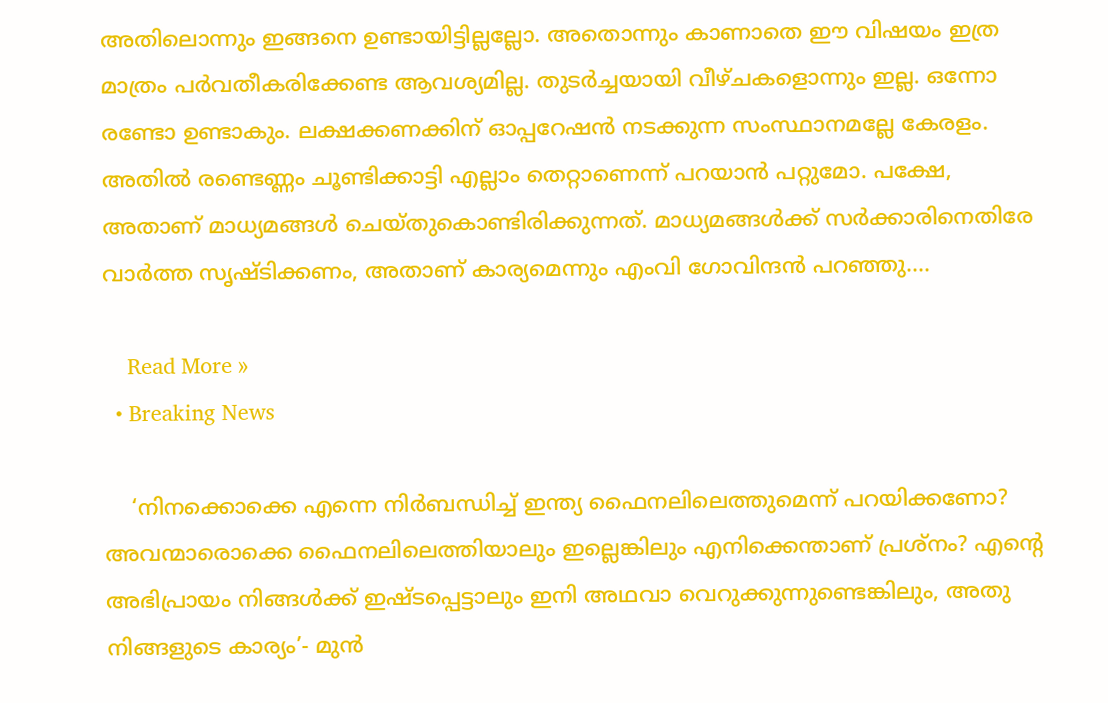അതിലൊന്നും ഇങ്ങനെ ഉണ്ടായിട്ടില്ലല്ലോ. അതൊന്നും കാണാതെ ഈ വിഷയം ഇത്ര മാത്രം പർവതീകരിക്കേണ്ട ആവശ്യമില്ല. തുടർച്ചയായി വീഴ്ചകളൊന്നും ഇല്ല. ഒന്നോ രണ്ടോ ഉണ്ടാകും. ലക്ഷക്കണക്കിന് ഓപ്പറേഷൻ നടക്കുന്ന സംസ്ഥാനമല്ലേ കേരളം. അതിൽ രണ്ടെണ്ണം ചൂണ്ടിക്കാട്ടി എല്ലാം തെറ്റാണെന്ന് പറയാൻ പറ്റുമോ. പക്ഷേ, അതാണ് മാധ്യമങ്ങൾ ചെയ്തുകൊണ്ടിരിക്കുന്നത്. മാധ്യമങ്ങൾക്ക് സർക്കാരിനെതിരേ വാർത്ത സൃഷ്ടിക്കണം, അതാണ് കാര്യമെന്നും എംവി ഗോവിന്ദൻ പറഞ്ഞു.…

    Read More »
  • Breaking News

    ‘നിനക്കൊക്കെ എന്നെ നിർബന്ധിച്ച് ഇന്ത്യ ഫൈനലിലെത്തുമെന്ന് പറയിക്കണോ? അവന്മാരൊക്കെ ഫൈനലിലെത്തിയാലും ഇല്ലെങ്കിലും എനിക്കെന്താണ് പ്രശ്നം? എന്റെ അഭിപ്രായം നിങ്ങൾക്ക് ഇഷ്ടപ്പെട്ടാലും ഇനി അഥവാ വെറുക്കുന്നുണ്ടെങ്കിലും, അതു നിങ്ങളുടെ കാര്യം’- മുൻ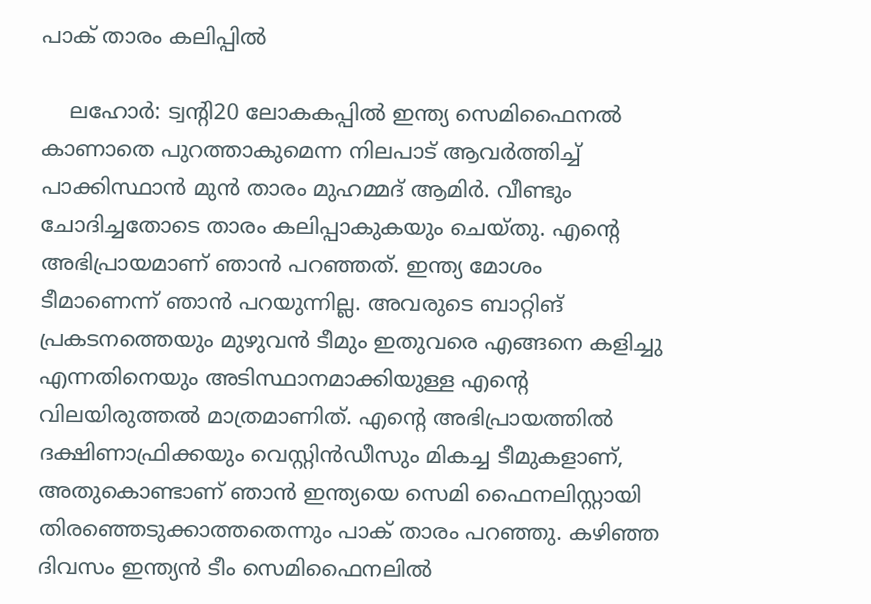പാക് താരം കലിപ്പിൽ

    ലഹോർ: ട്വന്റി20 ലോകകപ്പിൽ ഇന്ത്യ സെമിഫൈനൽ കാണാതെ പുറത്താകുമെന്ന നിലപാട് ആവർത്തിച്ച് പാക്കിസ്ഥാൻ മുൻ താരം മുഹമ്മദ് ആമിർ. വീണ്ടും ചോദിച്ചതോടെ താരം കലിപ്പാകുകയും ചെയ്തു. എന്റെ അഭിപ്രായമാണ് ഞാൻ‍ പറഞ്ഞത്. ഇന്ത്യ മോശം ടീമാണെന്ന് ഞാൻ പറയുന്നില്ല. അവരുടെ ബാറ്റിങ് പ്രകടനത്തെയും മുഴുവൻ ടീമും ഇതുവരെ എങ്ങനെ കളിച്ചു എന്നതിനെയും അടിസ്ഥാനമാക്കിയുള്ള എന്റെ വിലയിരുത്തൽ മാത്രമാണിത്. എന്റെ അഭിപ്രായത്തിൽ ദക്ഷിണാഫ്രിക്കയും വെസ്റ്റിൻഡീസും മികച്ച ടീമുകളാണ്, അതുകൊണ്ടാണ് ഞാൻ ഇന്ത്യയെ സെമി ഫൈനലിസ്റ്റായി തിരഞ്ഞെടുക്കാത്തതെന്നും പാക് താരം പറ‍ഞ്ഞു. കഴിഞ്ഞ ദിവസം ഇന്ത്യൻ ടീം സെമിഫൈനലിൽ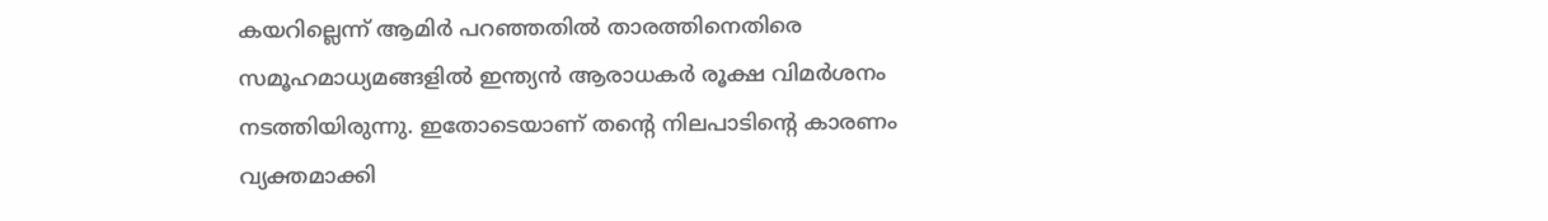കയറില്ലെന്ന് ആമിർ പറഞ്ഞതിൽ താരത്തിനെതിരെ സമൂഹമാധ്യമങ്ങളിൽ ഇന്ത്യൻ ആരാധകർ രൂക്ഷ വിമർശനം നടത്തിയിരുന്നു. ഇതോടെയാണ് തന്റെ നിലപാടിന്റെ കാരണം വ്യക്തമാക്കി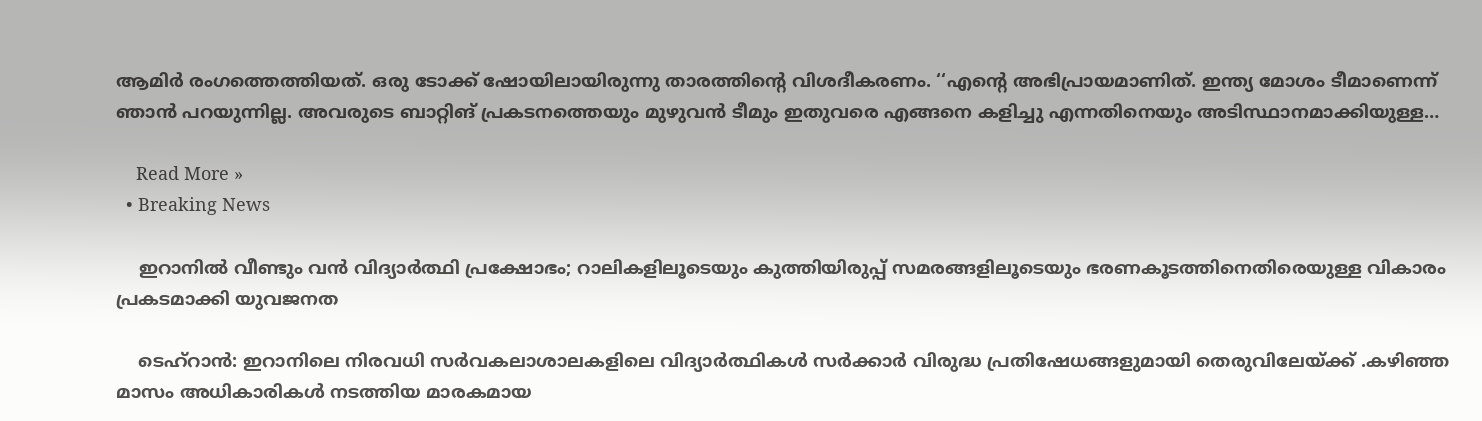ആമിർ രംഗത്തെത്തിയത്. ഒരു ടോക്ക് ഷോയിലായിരുന്നു താരത്തിന്റെ വിശദീകരണം. ‘‘എന്റെ അഭിപ്രായമാണിത്. ഇന്ത്യ മോശം ടീമാണെന്ന് ഞാൻ പറയുന്നില്ല. അവരുടെ ബാറ്റിങ് പ്രകടനത്തെയും മുഴുവൻ ടീമും ഇതുവരെ എങ്ങനെ കളിച്ചു എന്നതിനെയും അടിസ്ഥാനമാക്കിയുള്ള…

    Read More »
  • Breaking News

    ഇറാനിൽ വീണ്ടും വൻ വിദ്യാർത്ഥി പ്രക്ഷോഭം; റാലികളിലൂടെയും കുത്തിയിരുപ്പ് സമരങ്ങളിലൂടെയും ഭരണകൂടത്തിനെതിരെയുള്ള വികാരം പ്രകടമാക്കി യുവജനത

    ടെഹ്റാൻ: ഇറാനിലെ നിരവധി സർവകലാശാലകളിലെ വിദ്യാർത്ഥികൾ സർക്കാർ വിരുദ്ധ പ്രതിഷേധങ്ങളുമായി തെരുവിലേയ്ക്ക് .കഴിഞ്ഞ മാസം അധികാരികൾ നടത്തിയ മാരകമായ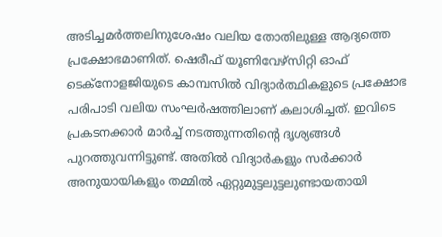അടിച്ചമർത്തലിനുശേഷം വലിയ തോതിലുള്ള ആദ്യത്തെ പ്രക്ഷോഭമാണിത്. ഷെരീഫ് യൂണിവേഴ്‌സിറ്റി ഓഫ് ടെക്‌നോളജിയുടെ കാമ്പസിൽ വിദ്യാർത്ഥികളുടെ പ്രക്ഷോഭ പരിപാടി വലിയ സംഘർഷത്തിലാണ് കലാശിച്ചത്. ഇവിടെ പ്രകടനക്കാർ മാർച്ച് നടത്തുന്നതിന്റെ ദൃശ്യങ്ങൾ പുറത്തുവന്നിട്ടുണ്ട്. അതിൽ വിദ്യാർകളും സർക്കാർ അനുയായികളും തമ്മിൽ ഏറ്റുമുട്ടലുട്ടലുണ്ടായതായി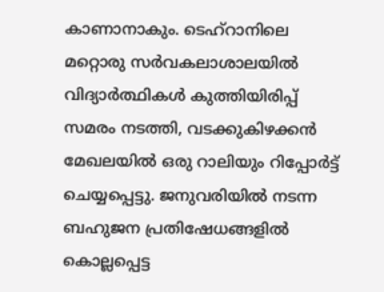കാണാനാകും. ടെഹ്‌റാനിലെ മറ്റൊരു സർവകലാശാലയിൽ വിദ്യാർത്ഥികൾ കുത്തിയിരിപ്പ് സമരം നടത്തി, വടക്കുകിഴക്കൻ മേഖലയിൽ ഒരു റാലിയും റിപ്പോർട്ട് ചെയ്യപ്പെട്ടു. ജനുവരിയിൽ നടന്ന ബഹുജന പ്രതിഷേധങ്ങളിൽ കൊല്ലപ്പെട്ട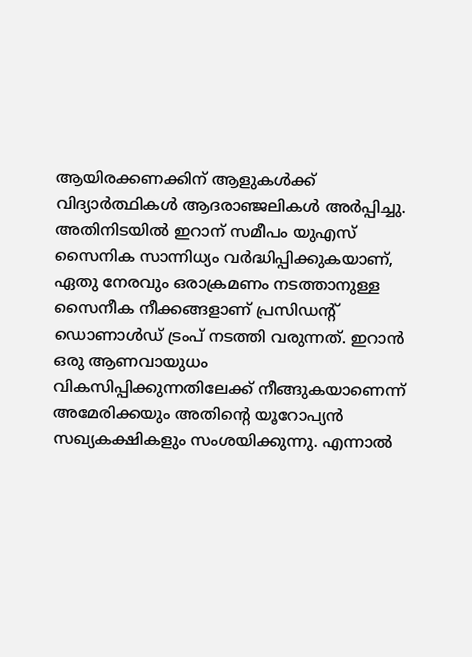ആയിരക്കണക്കിന് ആളുകൾക്ക് വിദ്യാർത്ഥികൾ ആദരാഞ്ജലികൾ അർപ്പിച്ചു. അതിനിടയിൽ ഇറാന് സമീപം യുഎസ് സൈനിക സാന്നിധ്യം വർദ്ധിപ്പിക്കുകയാണ്, ഏതു നേരവും ഒരാക്രമണം നടത്താനുള്ള സൈനീക നീക്കങ്ങളാണ് പ്രസിഡന്റ് ഡൊണാൾഡ് ട്രംപ് നടത്തി വരുന്നത്. ഇറാൻ ഒരു ആണവായുധം വികസിപ്പിക്കുന്നതിലേക്ക് നീങ്ങുകയാണെന്ന് അമേരിക്കയും അതിന്റെ യൂറോപ്യൻ സഖ്യകക്ഷികളും സംശയിക്കുന്നു. എന്നാൽ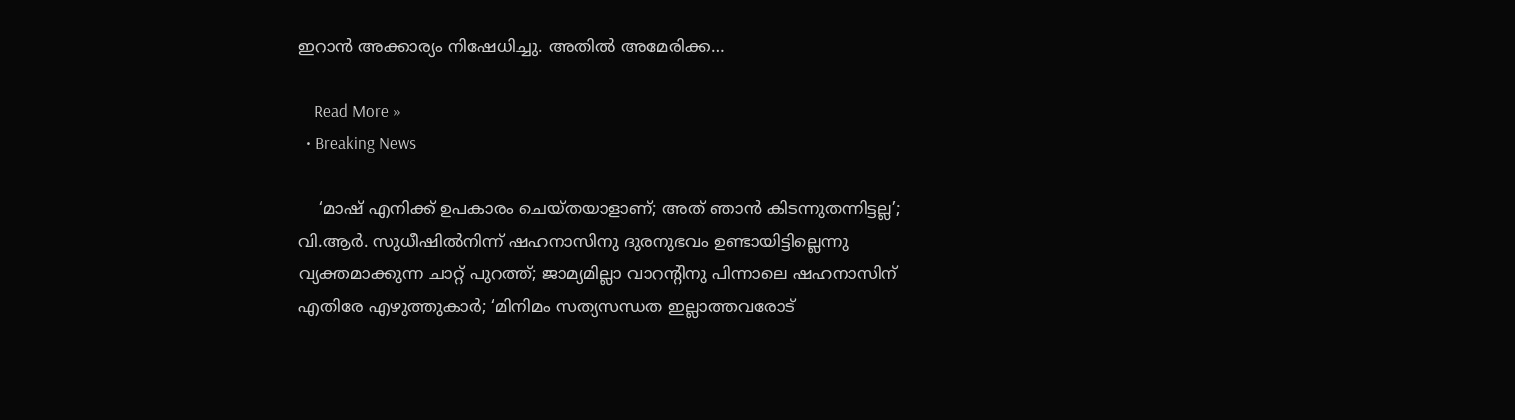ഇറാൻ അക്കാര്യം നിഷേധിച്ചു. അതിൽ അമേരിക്ക…

    Read More »
  • Breaking News

    ‘മാഷ് എനിക്ക് ഉപകാരം ചെയ്തയാളാണ്; അത് ഞാന്‍ കിടന്നുതന്നിട്ടല്ല’; വി.ആര്‍. സുധീഷില്‍നിന്ന് ഷഹനാസിനു ദുരനുഭവം ഉണ്ടായിട്ടില്ലെന്നു വ്യക്തമാക്കുന്ന ചാറ്റ് പുറത്ത്; ജാമ്യമില്ലാ വാറന്റിനു പിന്നാലെ ഷഹനാസിന് എതിരേ എഴുത്തുകാര്‍; ‘മിനിമം സത്യസന്ധത ഇല്ലാത്തവരോട്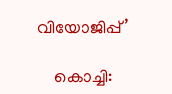വിയോജിപ്പ്’

    കൊച്ചി: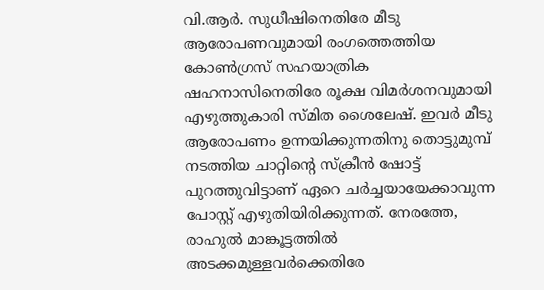വി.ആര്‍. സുധീഷിനെതിരേ മീടു ആരോപണവുമായി രംഗത്തെത്തിയ കോണ്‍ഗ്രസ് സഹയാത്രിക ഷഹനാസിനെതിരേ രൂക്ഷ വിമര്‍ശനവുമായി എഴുത്തുകാരി സ്മിത ശൈലേഷ്. ഇവര്‍ മീടു ആരോപണം ഉന്നയിക്കുന്നതിനു തൊട്ടുമുമ്പ് നടത്തിയ ചാറ്റിന്റെ സ്‌ക്രീന്‍ ഷോട്ട് പുറത്തുവിട്ടാണ് ഏറെ ചര്‍ച്ചയായേക്കാവുന്ന പോസ്റ്റ് എഴുതിയിരിക്കുന്നത്. നേരത്തേ, രാഹുല്‍ മാങ്കൂട്ടത്തില്‍ അടക്കമുള്ളവര്‍ക്കെതിരേ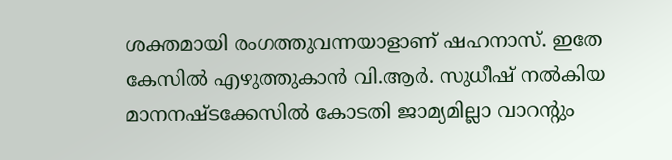ശക്തമായി രംഗത്തുവന്നയാളാണ് ഷഹനാസ്. ഇതേ കേസില്‍ എഴുത്തുകാന്‍ വി.ആര്‍. സുധീഷ് നല്‍കിയ മാനനഷ്ടക്കേസില്‍ കോടതി ജാമ്യമില്ലാ വാറന്റും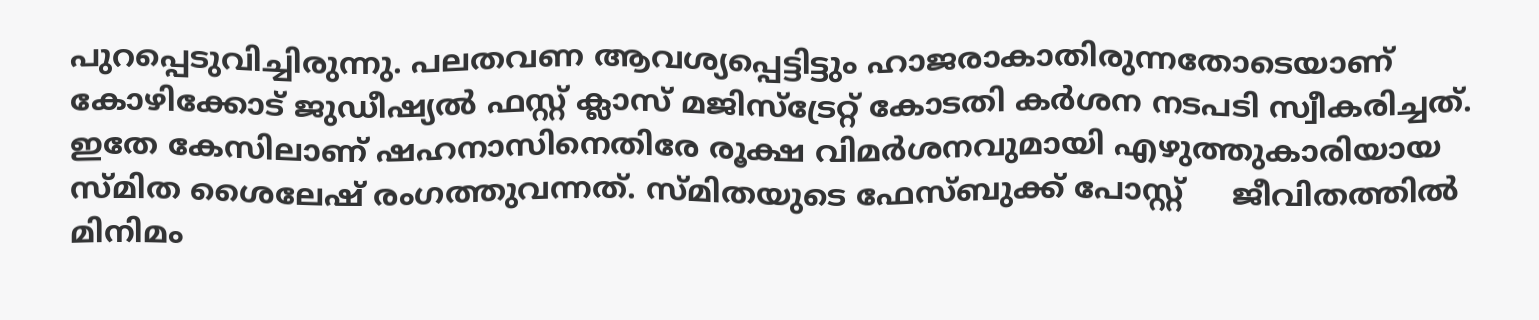പുറപ്പെടുവിച്ചിരുന്നു. പലതവണ ആവശ്യപ്പെട്ടിട്ടും ഹാജരാകാതിരുന്നതോടെയാണ് കോഴിക്കോട് ജുഡീഷ്യല്‍ ഫസ്റ്റ് ക്ലാസ് മജിസ്‌ട്രേറ്റ് കോടതി കര്‍ശന നടപടി സ്വീകരിച്ചത്. ഇതേ കേസിലാണ് ഷഹനാസിനെതിരേ രൂക്ഷ വിമര്‍ശനവുമായി എഴുത്തുകാരിയായ സ്മിത ശൈലേഷ് രംഗത്തുവന്നത്. സ്മിതയുടെ ഫേസ്ബുക്ക് പോസ്റ്റ്     ജീവിതത്തില്‍ മിനിമം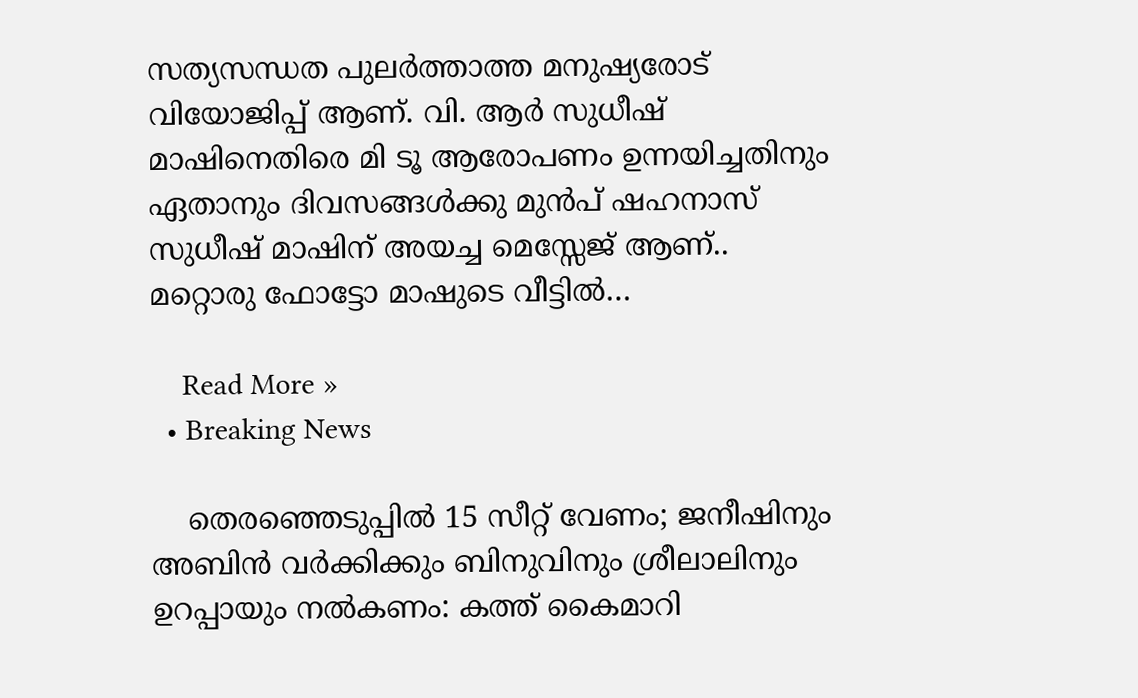സത്യസന്ധത പുലര്‍ത്താത്ത മനുഷ്യരോട് വിയോജിപ്പ് ആണ്. വി. ആര്‍ സുധീഷ് മാഷിനെതിരെ മി ടൂ ആരോപണം ഉന്നയിച്ചതിനും ഏതാനും ദിവസങ്ങള്‍ക്കു മുന്‍പ് ഷഹനാസ് സുധീഷ് മാഷിന് അയച്ച മെസ്സേജ് ആണ്.. മറ്റൊരു ഫോട്ടോ മാഷുടെ വീട്ടില്‍…

    Read More »
  • Breaking News

    തെരഞ്ഞെടുപ്പില്‍ 15 സീറ്റ് വേണം; ജനീഷിനും അബിന്‍ വര്‍ക്കിക്കും ബിനുവിനും ശ്രീലാലിനും ഉറപ്പായും നല്‍കണം: കത്ത് കൈമാറി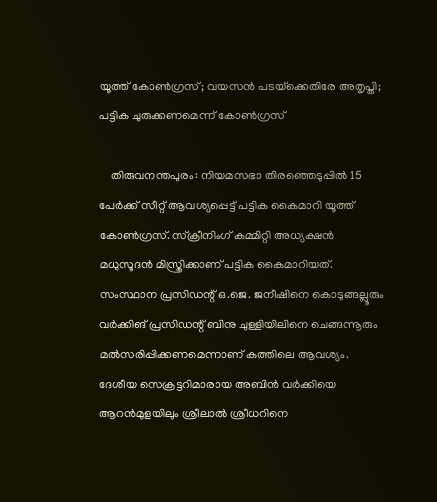യൂത്ത് കോണ്‍ഗ്രസ്; വയസന്‍ പടയ്‌ക്കെതിരേ അതൃപ്തി; പട്ടിക ചുരുക്കണമെന്ന് കോണ്‍ഗ്രസ്

    തിരുവനന്തപുരം: നിയമസഭാ തിരഞ്ഞെടുപ്പില്‍ 15 പേര്‍ക്ക് സീറ്റ് ആവശ്യപ്പെട്ട് പട്ടിക കൈമാറി യൂത്ത് കോണ്‍ഗ്രസ്. സ്‌ക്രീനിംഗ് കമ്മിറ്റി അധ്യക്ഷന്‍ മധുസൂദന്‍ മിസ്ത്രിക്കാണ് പട്ടിക കൈമാറിയത്. സംസ്ഥാന പ്രസിഡന്റ് ഒ.ജെ. ജനീഷിനെ കൊടുങ്ങല്ലൂരും വര്‍ക്കിങ് പ്രസിഡന്റ് ബിനു ചുള്ളിയിലിനെ ചെങ്ങന്നൂരും മല്‍സരിപ്പിക്കണമെന്നാണ് കത്തിലെ ആവശ്യം. ദേശീയ സെക്രട്ടറിമാരായ അബിന്‍ വര്‍ക്കിയെ ആറന്‍മുളയിലും ശ്രീലാല്‍ ശ്രീധറിനെ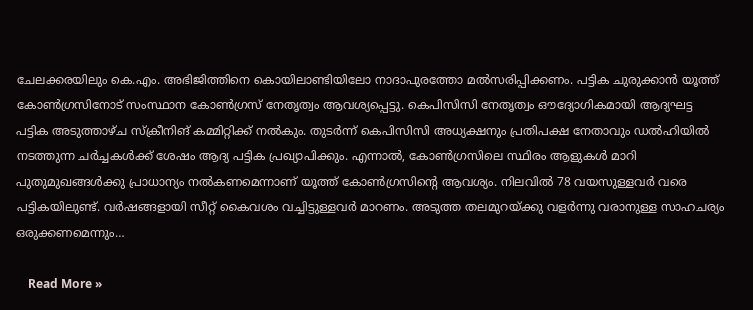ചേലക്കരയിലും കെ.എം. അഭിജിത്തിനെ കൊയിലാണ്ടിയിലോ നാദാപുരത്തോ മല്‍സരിപ്പിക്കണം. പട്ടിക ചുരുക്കാന്‍ യൂത്ത് കോണ്‍ഗ്രസിനോട് സംസ്ഥാന കോണ്‍ഗ്രസ് നേതൃത്വം ആവശ്യപ്പെട്ടു. കെപിസിസി നേതൃത്വം ഔദ്യോഗികമായി ആദ്യഘട്ട പട്ടിക അടുത്താഴ്ച സ്‌ക്രീനിങ് കമ്മിറ്റിക്ക് നല്‍കും. തുടര്‍ന്ന് കെപിസിസി അധ്യക്ഷനും പ്രതിപക്ഷ നേതാവും ഡല്‍ഹിയില്‍ നടത്തുന്ന ചര്‍ച്ചകള്‍ക്ക് ശേഷം ആദ്യ പട്ടിക പ്രഖ്യാപിക്കും. എന്നാല്‍, കോണ്‍ഗ്രസിലെ സ്ഥിരം ആളുകള്‍ മാറി പുതുമുഖങ്ങള്‍ക്കു പ്രാധാന്യം നല്‍കണമെന്നാണ് യൂത്ത് കോണ്‍ഗ്രസിന്റെ ആവശ്യം. നിലവില്‍ 78 വയസുള്ളവര്‍ വരെ പട്ടികയിലുണ്ട്. വര്‍ഷങ്ങളായി സീറ്റ് കൈവശം വച്ചിട്ടുള്ളവര്‍ മാറണം. അടുത്ത തലമുറയ്ക്കു വളര്‍ന്നു വരാനുള്ള സാഹചര്യം ഒരുക്കണമെന്നും…

    Read More »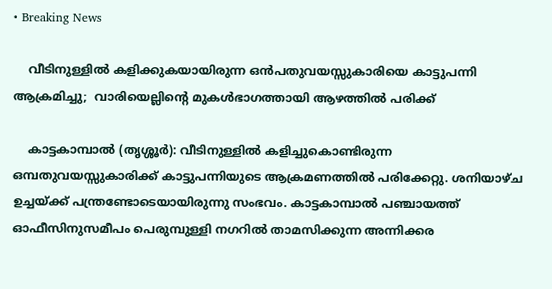• Breaking News

    വീടിനുള്ളിൽ കളിക്കുകയായിരുന്ന ഒൻപതുവയസ്സുകാരിയെ കാട്ടുപന്നി ആക്രമിച്ചു;  വാരിയെല്ലിൻ്റെ മുകൾഭാഗത്തായി ആഴത്തിൽ പരിക്ക്

    കാട്ടകാമ്പാൽ (തൃശ്ശൂർ): വീടിനുള്ളിൽ കളിച്ചുകൊണ്ടിരുന്ന ഒമ്പതുവയസ്സുകാരിക്ക് കാട്ടുപന്നിയുടെ ആക്രമണത്തിൽ പരിക്കേറ്റു. ശനിയാഴ്ച ഉച്ചയ്ക്ക് പന്ത്രണ്ടോടെയായിരുന്നു സംഭവം. കാട്ടകാമ്പാൽ പഞ്ചായത്ത് ഓഫീസിനുസമീപം പെരുമ്പുള്ളി നഗറിൽ താമസിക്കുന്ന അന്നിക്കര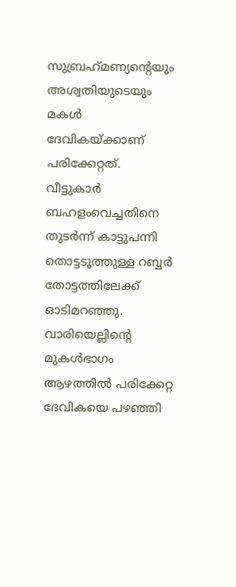സുബ്രഹ്‌മണ്യൻ്റെയും അശ്വതിയുടെയും മകൾ ദേവികയ്ക്കാണ് പരിക്കേറ്റത്. വീട്ടുകാർ ബഹളംവെച്ചതിനെ തുടർന്ന് കാട്ടുപന്നി തൊട്ടടുത്തുള്ള റബ്ബർ തോട്ടത്തിലേക്ക് ഓടിമറഞ്ഞു. വാരിയെല്ലിൻ്റെ മുകൾഭാഗം ആഴത്തിൽ പരിക്കേറ്റ ദേവികയെ പഴഞ്ഞി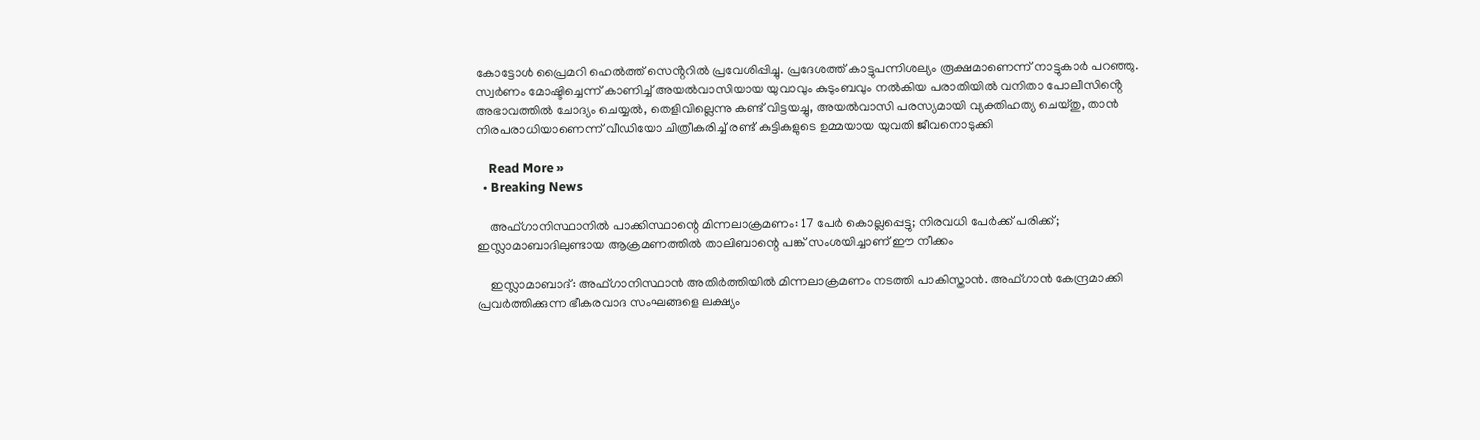കോട്ടോൾ പ്രൈമറി ഹെൽത്ത് സെൻ്ററിൽ പ്രവേശിപ്പിച്ചു. പ്രദേശത്ത് കാട്ടുപന്നിശല്യം രൂക്ഷമാണെന്ന് നാട്ടുകാർ പറഞ്ഞു. സ്വർണം മോഷ്ടിച്ചെന്ന് കാണിച്ച് അയൽവാസിയായ യുവാവും കുടുംബവും നൽകിയ പരാതിയിൽ വനിതാ പോലീസിൻ്റെ അഭാവത്തിൽ ചോദ്യം ചെയ്യൽ, തെളിവില്ലെന്നു കണ്ട് വിട്ടയച്ചു, അയൽവാസി പരസ്യമായി വ്യക്തിഹത്യ ചെയ്തു, താൻ നിരപരാധിയാണെന്ന് വീഡിയോ ചിത്രീകരിച്ച് രണ്ട് കുട്ടികളുടെ ഉമ്മയായ യുവതി ജീവനൊടുക്കി

    Read More »
  • Breaking News

    അഫ്ഗാനിസ്ഥാനിൽ പാക്കിസ്ഥാന്റെ മിന്നലാക്രമണം: 17 പേർ കൊല്ലപ്പെട്ടു; നിരവധി പേർക്ക് പരിക്ക്; ഇസ്ലാമാബാദിലുണ്ടായ ആക്രമണത്തിൽ താലിബാന്റെ പങ്ക് സംശയിച്ചാണ് ഈ നീക്കം

    ഇസ്ലാമാബാദ്: അഫ്ഗാനിസ്ഥാൻ അതിർത്തിയിൽ മിന്നലാക്രമണം നടത്തി പാകിസ്താൻ. അഫ്ഗാൻ കേന്ദ്രമാക്കി പ്രവർത്തിക്കുന്ന ഭീകരവാദ സംഘങ്ങളെ ലക്ഷ്യം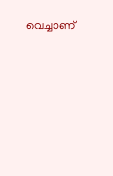വെച്ചാണ്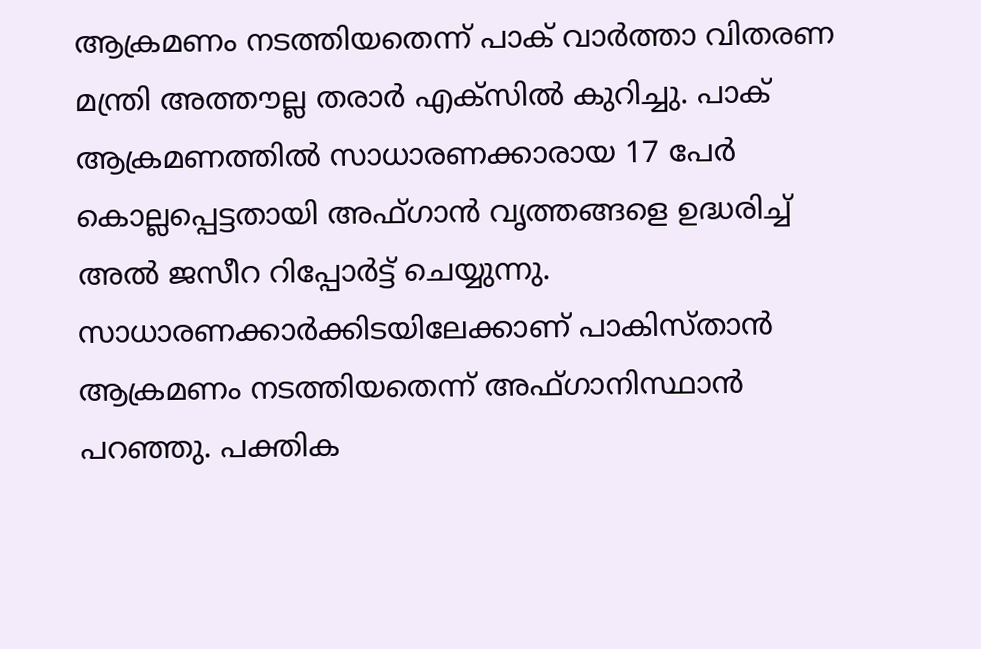ആക്രമണം നടത്തിയതെന്ന് പാക് വാർത്താ വിതരണ മന്ത്രി അത്തൗല്ല തരാർ എക്സിൽ കുറിച്ചു. പാക് ആക്രമണത്തിൽ സാധാരണക്കാരായ 17 പേർ കൊല്ലപ്പെട്ടതായി അഫ്ഗാൻ വൃത്തങ്ങളെ ഉദ്ധരിച്ച് അൽ ജസീറ റിപ്പോർട്ട് ചെയ്യുന്നു. സാധാരണക്കാർക്കിടയിലേക്കാണ് പാകിസ്താൻ ആക്രമണം നടത്തിയതെന്ന് അഫ്ഗാനിസ്ഥാൻ പറഞ്ഞു. പക്തിക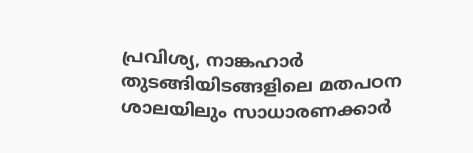പ്രവിശ്യ, നാങ്കഹാർ തുടങ്ങിയിടങ്ങളിലെ മതപഠന ശാലയിലും സാധാരണക്കാർ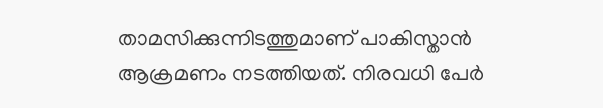താമസിക്കുന്നിടത്തുമാണ് പാകിസ്താൻ ആക്രമണം നടത്തിയത്. നിരവധി പേർ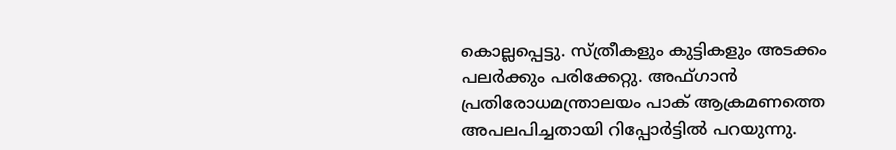കൊല്ലപ്പെട്ടു. സ്ത്രീകളും കുട്ടികളും അടക്കം പലർക്കും പരിക്കേറ്റു. അഫ്ഗാൻ പ്രതിരോധമന്ത്രാലയം പാക് ആക്രമണത്തെ അപലപിച്ചതായി റിപ്പോർട്ടിൽ പറയുന്നു.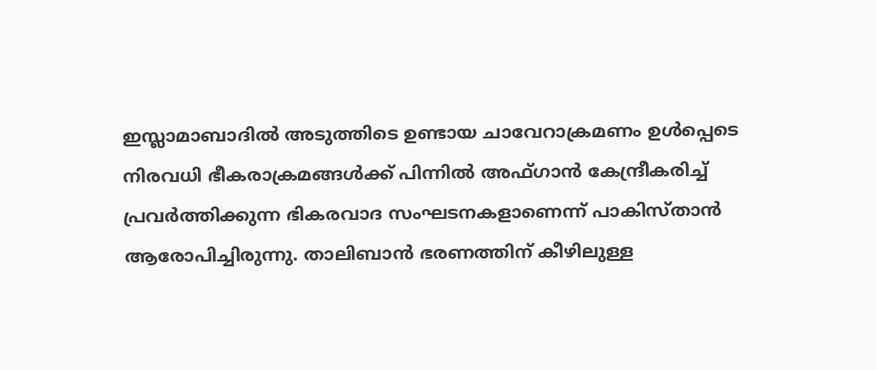ഇസ്ലാമാബാദിൽ അടുത്തിടെ ഉണ്ടായ ചാവേറാക്രമണം ഉൾപ്പെടെ നിരവധി ഭീകരാക്രമങ്ങൾക്ക് പിന്നിൽ അഫ്ഗാൻ കേന്ദ്രീകരിച്ച് പ്രവർത്തിക്കുന്ന ഭികരവാദ സംഘടനകളാണെന്ന് പാകിസ്താൻ ആരോപിച്ചിരുന്നു. താലിബാൻ ഭരണത്തിന് കീഴിലുള്ള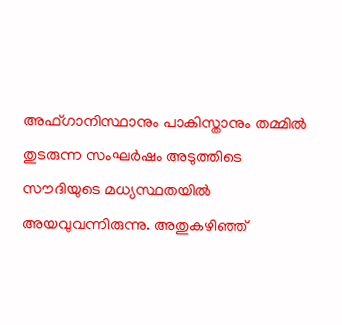അഫ്ഗാനിസ്ഥാനും പാകിസ്താനും തമ്മിൽ തുടരുന്ന സംഘർഷം അടുത്തിടെ സൗദിയുടെ മധ്യസ്ഥതയിൽ അയവുവന്നിരുന്നു. അതുകഴിഞ്ഞ്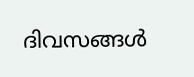ദിവസങ്ങൾ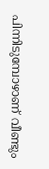പിന്നിടുമ്പോഴാണ് വീണ്ടും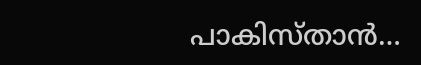പാകിസ്താൻ…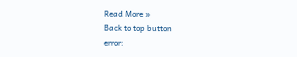Read More »
Back to top button
error: